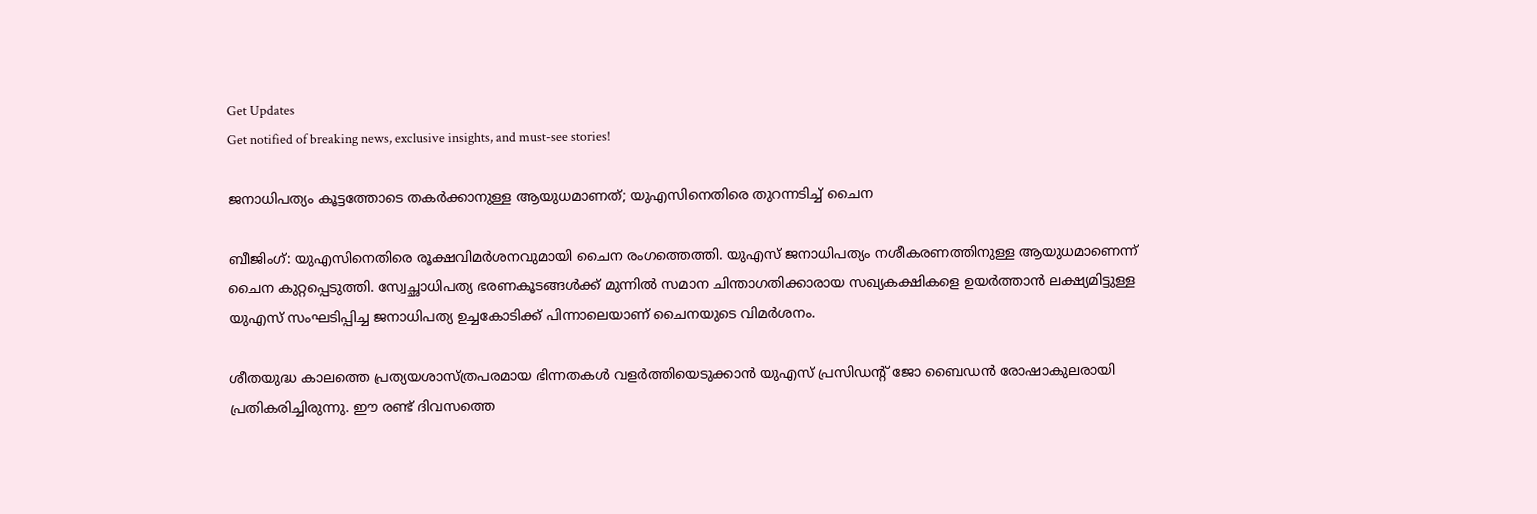Get Updates
Get notified of breaking news, exclusive insights, and must-see stories!

ജനാധിപത്യം കൂട്ടത്തോടെ തകര്‍ക്കാനുള്ള ആയുധമാണത്; യുഎസിനെതിരെ തുറന്നടിച്ച് ചൈന

ബീജിംഗ്: യുഎസിനെതിരെ രൂക്ഷവിമര്‍ശനവുമായി ചൈന രംഗത്തെത്തി. യുഎസ് ജനാധിപത്യം നശീകരണത്തിനുള്ള ആയുധമാണെന്ന് ചൈന കുറ്റപ്പെടുത്തി. സ്വേച്ഛാധിപത്യ ഭരണകൂടങ്ങള്‍ക്ക് മുന്നില്‍ സമാന ചിന്താഗതിക്കാരായ സഖ്യകക്ഷികളെ ഉയര്‍ത്താന്‍ ലക്ഷ്യമിട്ടുള്ള യുഎസ് സംഘടിപ്പിച്ച ജനാധിപത്യ ഉച്ചകോടിക്ക് പിന്നാലെയാണ് ചൈനയുടെ വിമര്‍ശനം.

ശീതയുദ്ധ കാലത്തെ പ്രത്യയശാസ്ത്രപരമായ ഭിന്നതകള്‍ വളര്‍ത്തിയെടുക്കാന്‍ യുഎസ് പ്രസിഡന്റ് ജോ ബൈഡന്‍ രോഷാകുലരായി പ്രതികരിച്ചിരുന്നു. ഈ രണ്ട് ദിവസത്തെ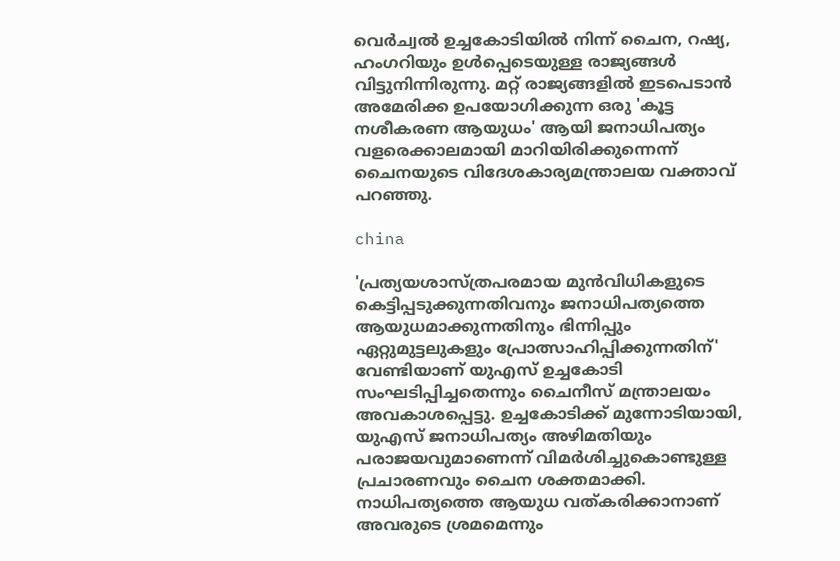വെര്‍ച്വല്‍ ഉച്ചകോടിയില്‍ നിന്ന് ചൈന, റഷ്യ, ഹംഗറിയും ഉള്‍പ്പെടെയുള്ള രാജ്യങ്ങള്‍ വിട്ടുനിന്നിരുന്നു. മറ്റ് രാജ്യങ്ങളില്‍ ഇടപെടാന്‍ അമേരിക്ക ഉപയോഗിക്കുന്ന ഒരു 'കൂട്ട നശീകരണ ആയുധം' ആയി ജനാധിപത്യം വളരെക്കാലമായി മാറിയിരിക്കുന്നെന്ന് ചൈനയുടെ വിദേശകാര്യമന്ത്രാലയ വക്താവ് പറഞ്ഞു.

china

'പ്രത്യയശാസ്ത്രപരമായ മുന്‍വിധികളുടെ കെട്ടിപ്പടുക്കുന്നതിവനും ജനാധിപത്യത്തെ ആയുധമാക്കുന്നതിനും ഭിന്നിപ്പും ഏറ്റുമുട്ടലുകളും പ്രോത്സാഹിപ്പിക്കുന്നതിന്' വേണ്ടിയാണ് യുഎസ് ഉച്ചകോടി സംഘടിപ്പിച്ചതെന്നും ചൈനീസ് മന്ത്രാലയം അവകാശപ്പെട്ടു. ഉച്ചകോടിക്ക് മുന്നോടിയായി, യുഎസ് ജനാധിപത്യം അഴിമതിയും പരാജയവുമാണെന്ന് വിമര്‍ശിച്ചുകൊണ്ടുള്ള പ്രചാരണവും ചൈന ശക്തമാക്കി. നാധിപത്യത്തെ ആയുധ വത്കരിക്കാനാണ് അവരുടെ ശ്രമമെന്നും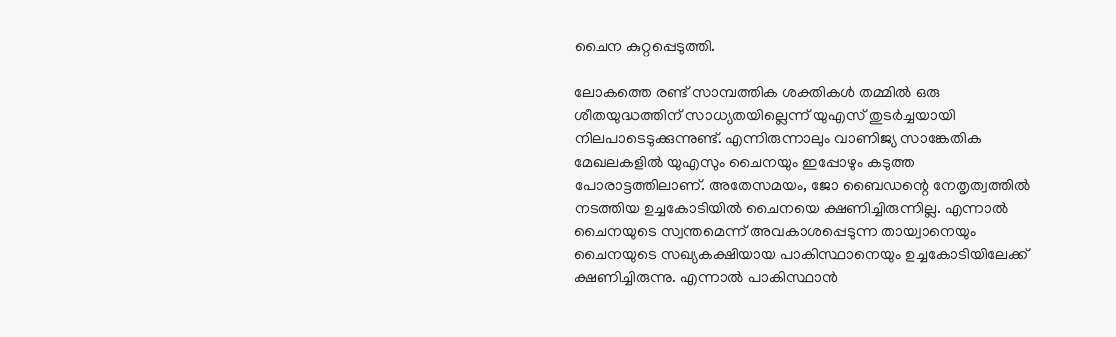ചൈന കുറ്റപ്പെടുത്തി.

ലോകത്തെ രണ്ട് സാമ്പത്തിക ശക്തികള്‍ തമ്മില്‍ ഒരു ശീതയുദ്ധത്തിന് സാധ്യതയില്ലെന്ന് യുഎസ് തുടര്‍ച്ചയായി നിലപാടെടുക്കുന്നുണ്ട്. എന്നിരുന്നാലും വാണിജ്യ സാങ്കേതിക മേഖലകളില്‍ യുഎസും ചൈനയും ഇപ്പോഴും കടുത്ത പോരാട്ടത്തിലാണ്. അതേസമയം, ജോ ബൈഡന്റെ നേതൃത്വത്തില്‍ നടത്തിയ ഉച്ചകോടിയില്‍ ചൈനയെ ക്ഷണിച്ചിരുന്നില്ല. എന്നാല്‍ ചൈനയുടെ സ്വന്തമെന്ന് അവകാശപ്പെടുന്ന തായ്വാനെയും ചൈനയുടെ സഖ്യകക്ഷിയായ പാകിസ്ഥാനെയും ഉച്ചകോടിയിലേക്ക് ക്ഷണിച്ചിരുന്നു. എന്നാല്‍ പാകിസ്ഥാന്‍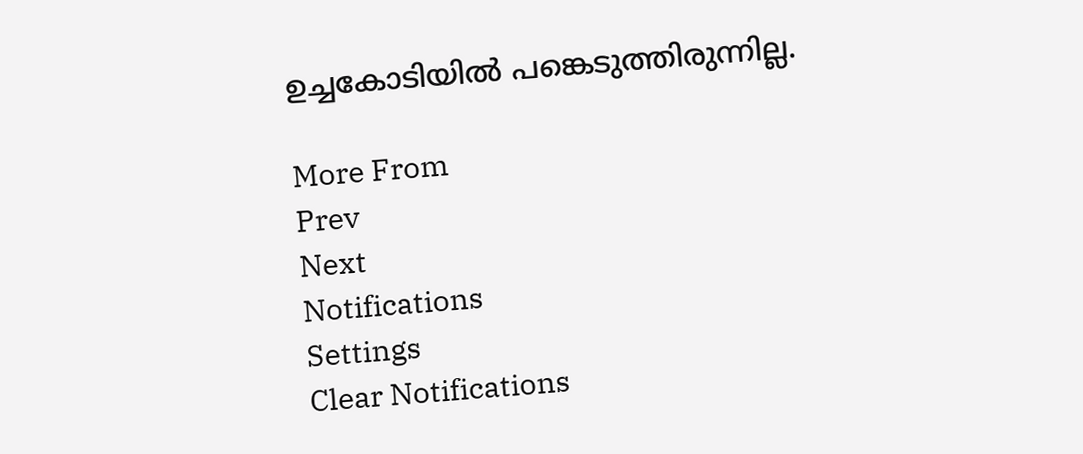ഉച്ചകോടിയില്‍ പങ്കെടുത്തിരുന്നില്ല.

More From
Prev
Next
Notifications
Settings
Clear Notifications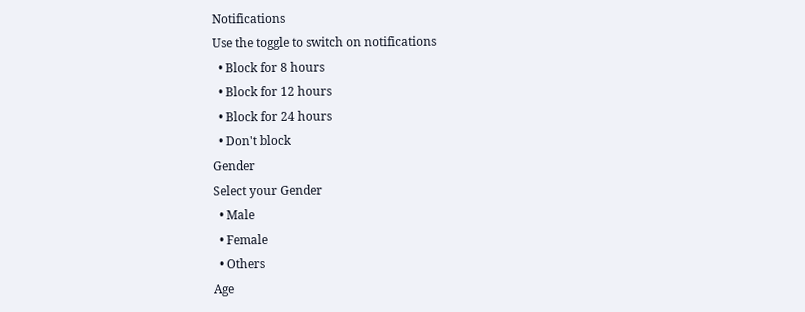Notifications
Use the toggle to switch on notifications
  • Block for 8 hours
  • Block for 12 hours
  • Block for 24 hours
  • Don't block
Gender
Select your Gender
  • Male
  • Female
  • Others
Age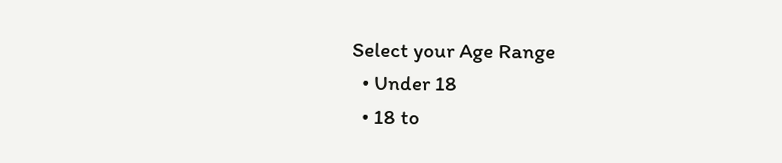Select your Age Range
  • Under 18
  • 18 to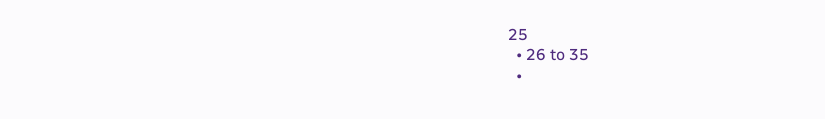25
  • 26 to 35
  •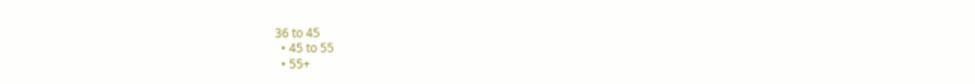36 to 45
  • 45 to 55
  • 55+